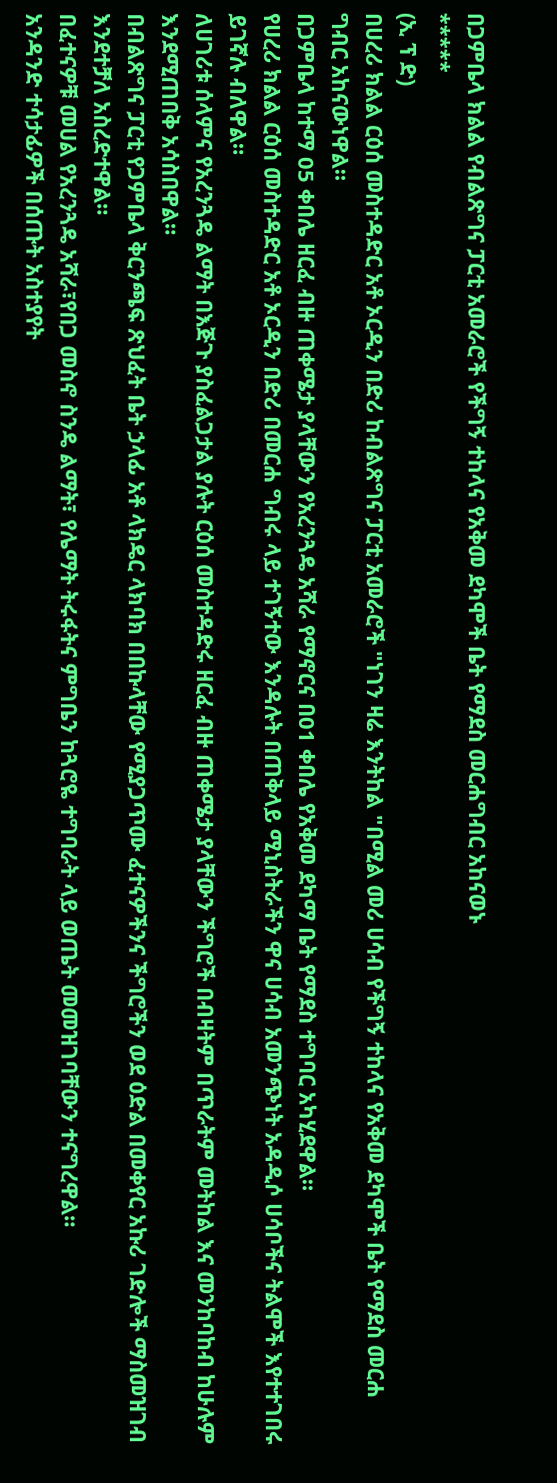በጋምቤላ ክልል የብልጽግና ፓርቲ አመራሮች የችግኝ ተከላና የአቅመ ደካሞች ቤት የማደስ መርሐግብር አከናወኑ
*****
(ኢ ፕ ድ)
በሀረሪ ክልል ርዕሰ መስተዳድር አቶ ኦርዲን በድሪ ከብልጽግና ፓርቲ አመራሮች "ነገን ዛሬ እንትከል "በሚል መሪ ሀሳብ የችግኝ ተከላና የአቅመ ደካሞች ቤት የማደስ መርሐ ግብር አከናውነዋል።
በጋምቤላ ከተማ 05 ቀበሌ ዘርፈ ብዙ ጠቀሜታ ያላቸውን የአረንጓዴ አሻራ የማኖርና በ01 ቀበሌ የአቅመ ደካማ ቤት የማደስ ተግባር አካሂደዋል።
የሀረሪ ክልል ርዕሰ መስተዳድር አቶ ኦርዲን በድሪ በመርሐ ግብሩ ላይ ተገኝተው እንዳሉት በጠቅላይ ሚኒስትራችን ዋና ሀሳብ አመንጭነት አዳዲሶ ሀሳቦችና ትልሞች እየተተገበሩ ይገኛሉ ብለዋል።
ለሀገሪቱ ሰላምና የአረንጓዴ ልማት በእጅጉ ያስፈልጋታል ያሉት ርዕሰ መስተዳድሩ ዘርፈ ብዙ ጠቀሜታ ያላቸውን ችግሮች በብዛትም በጥራትም መትከል እና መንከባከብ ከሁሉም እንደሚጠበቅ አሳስበዋል።
በብልጽግና ፓርቲ የጋምቤላ ቅርንጫፍ ጽህፈት ቤት ኃላፊ አቶ ላክዴር ላክባክ በበኩላቸው የሚያጋጥሙ ፈተናዎችንና ችግሮችን ወደ ዕድል በመቀየር አኩሪ ገድሎች ማስመዝገብ እንደተቻለ አስረድተዋል።
በፈተናዎቹ መሀል የአረንጓዴ አሻራ፣የበጋ መስኖ ስንዴ ልማት፣ የሌማት ትሩፋትና ምግቤን ከጓሮዬ ተግባራት ላይ ወጤት መመዝገባቸውን ተናግረዋል።
አንዳንድ ተሳታፊዎች በሰጡት አስተያየት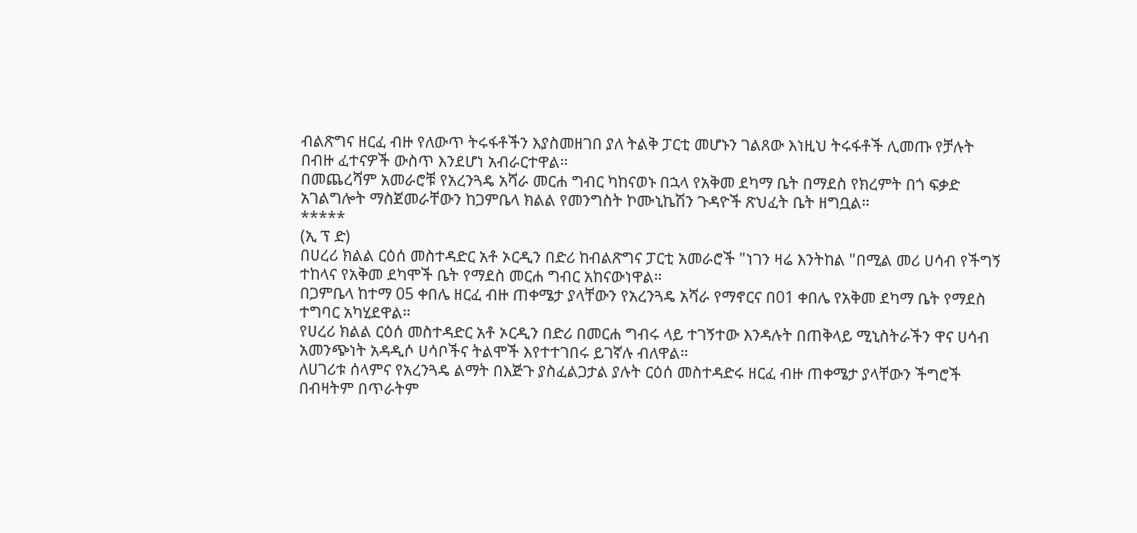ብልጽግና ዘርፈ ብዙ የለውጥ ትሩፋቶችን እያስመዘገበ ያለ ትልቅ ፓርቲ መሆኑን ገልጸው እነዚህ ትሩፋቶች ሊመጡ የቻሉት በብዙ ፈተናዎች ውስጥ እንደሆነ አብራርተዋል።
በመጨረሻም አመራሮቹ የአረንጓዴ አሻራ መርሐ ግብር ካከናወኑ በኋላ የአቅመ ደካማ ቤት በማደስ የክረምት በጎ ፍቃድ አገልግሎት ማስጀመራቸውን ከጋምቤላ ክልል የመንግስት ኮሙኒኬሽን ጉዳዮች ጽህፈት ቤት ዘግቧል።
*****
(ኢ ፕ ድ)
በሀረሪ ክልል ርዕሰ መስተዳድር አቶ ኦርዲን በድሪ ከብልጽግና ፓርቲ አመራሮች "ነገን ዛሬ እንትከል "በሚል መሪ ሀሳብ የችግኝ ተከላና የአቅመ ደካሞች ቤት የማደስ መርሐ ግብር አከናውነዋል።
በጋምቤላ ከተማ 05 ቀበሌ ዘርፈ ብዙ ጠቀሜታ ያላቸውን የአረንጓዴ አሻራ የማኖርና በ01 ቀበሌ የአቅመ ደካማ ቤት የማደስ ተግባር አካሂደዋል።
የሀረሪ ክልል ርዕሰ መስተዳድር አቶ ኦርዲን በድሪ በመርሐ ግብሩ ላይ ተገኝተው እንዳሉት በጠቅላይ ሚኒስትራችን ዋና ሀሳብ አመንጭነት አዳዲሶ ሀሳቦችና ትልሞች እየተተገበሩ ይገኛሉ ብለዋል።
ለሀገሪቱ ሰላምና የአረንጓዴ ልማት በእጅጉ ያስፈልጋታል ያሉት ርዕሰ መስተዳድሩ ዘርፈ ብዙ ጠቀሜታ ያላቸውን ችግሮች በብዛትም በጥራትም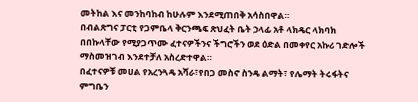መትከል እና መንከባከብ ከሁሉም እንደሚጠበቅ አሳስበዋል።
በብልጽግና ፓርቲ የጋምቤላ ቅርንጫፍ ጽህፈት ቤት ኃላፊ አቶ ላክዴር ላክባክ በበኩላቸው የሚያጋጥሙ ፈተናዎችንና ችግሮችን ወደ ዕድል በመቀየር አኩሪ ገድሎች ማስመዝገብ እንደተቻለ አስረድተዋል።
በፈተናዎቹ መሀል የአረንጓዴ አሻራ፣የበጋ መስኖ ስንዴ ልማት፣ የሌማት ትሩፋትና ምግቤን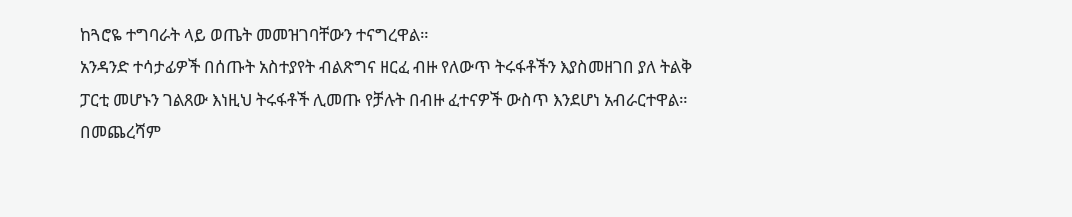ከጓሮዬ ተግባራት ላይ ወጤት መመዝገባቸውን ተናግረዋል።
አንዳንድ ተሳታፊዎች በሰጡት አስተያየት ብልጽግና ዘርፈ ብዙ የለውጥ ትሩፋቶችን እያስመዘገበ ያለ ትልቅ ፓርቲ መሆኑን ገልጸው እነዚህ ትሩፋቶች ሊመጡ የቻሉት በብዙ ፈተናዎች ውስጥ እንደሆነ አብራርተዋል።
በመጨረሻም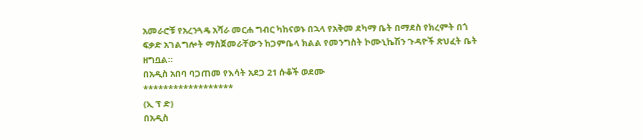አመራሮቹ የአረንጓዴ አሻራ መርሐ ግብር ካከናወኑ በኋላ የአቅመ ደካማ ቤት በማደስ የክረምት በጎ ፍቃድ አገልግሎት ማስጀመራቸውን ከጋምቤላ ክልል የመንግስት ኮሙኒኬሽን ጉዳዮች ጽህፈት ቤት ዘግቧል።
በአዲስ አበባ ባጋጠመ የእሳት አደጋ 21 ሱቆች ወደሙ
******************
(ኢ ፕ ድ)
በአዲስ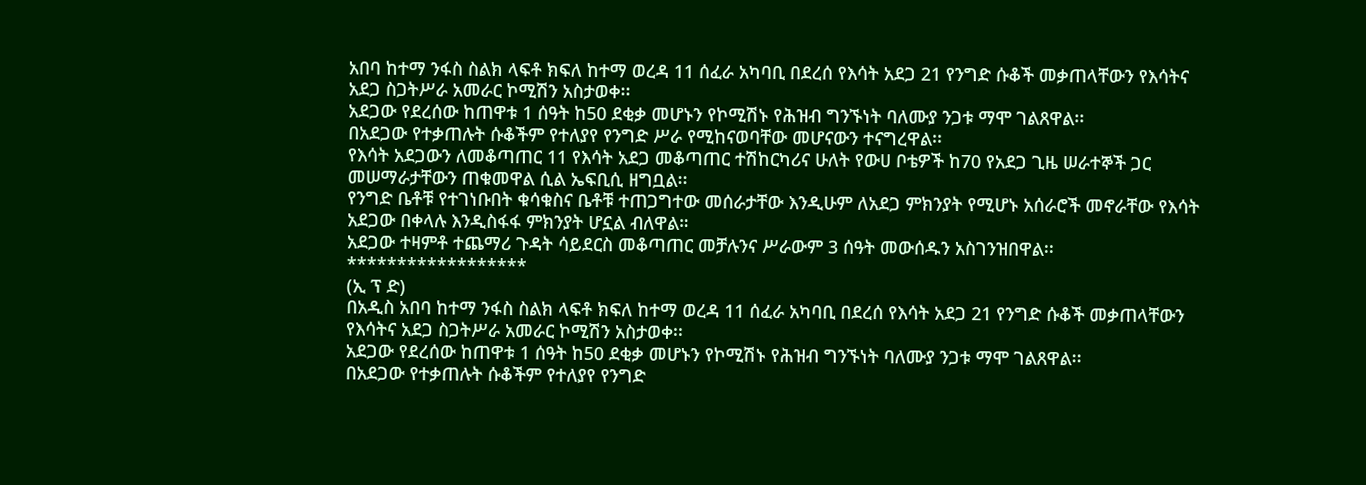አበባ ከተማ ንፋስ ስልክ ላፍቶ ክፍለ ከተማ ወረዳ 11 ሰፈራ አካባቢ በደረሰ የእሳት አደጋ 21 የንግድ ሱቆች መቃጠላቸውን የእሳትና አደጋ ስጋትሥራ አመራር ኮሚሽን አስታወቀ፡፡
አደጋው የደረሰው ከጠዋቱ 1 ሰዓት ከ50 ደቂቃ መሆኑን የኮሚሽኑ የሕዝብ ግንኙነት ባለሙያ ንጋቱ ማሞ ገልጸዋል፡፡
በአደጋው የተቃጠሉት ሱቆችም የተለያየ የንግድ ሥራ የሚከናወባቸው መሆናውን ተናግረዋል፡፡
የእሳት አደጋውን ለመቆጣጠር 11 የእሳት አደጋ መቆጣጠር ተሽከርካሪና ሁለት የውሀ ቦቴዎች ከ70 የአደጋ ጊዜ ሠራተኞች ጋር መሠማራታቸውን ጠቁመዋል ሲል ኤፍቢሲ ዘግቧል፡፡
የንግድ ቤቶቹ የተገነቡበት ቁሳቁስና ቤቶቹ ተጠጋግተው መሰራታቸው እንዲሁም ለአደጋ ምክንያት የሚሆኑ አሰራሮች መኖራቸው የእሳት አደጋው በቀላሉ እንዲስፋፋ ምክንያት ሆኗል ብለዋል።
አደጋው ተዛምቶ ተጨማሪ ጉዳት ሳይደርስ መቆጣጠር መቻሉንና ሥራውም 3 ሰዓት መውሰዱን አስገንዝበዋል፡፡
******************
(ኢ ፕ ድ)
በአዲስ አበባ ከተማ ንፋስ ስልክ ላፍቶ ክፍለ ከተማ ወረዳ 11 ሰፈራ አካባቢ በደረሰ የእሳት አደጋ 21 የንግድ ሱቆች መቃጠላቸውን የእሳትና አደጋ ስጋትሥራ አመራር ኮሚሽን አስታወቀ፡፡
አደጋው የደረሰው ከጠዋቱ 1 ሰዓት ከ50 ደቂቃ መሆኑን የኮሚሽኑ የሕዝብ ግንኙነት ባለሙያ ንጋቱ ማሞ ገልጸዋል፡፡
በአደጋው የተቃጠሉት ሱቆችም የተለያየ የንግድ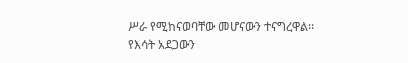ሥራ የሚከናወባቸው መሆናውን ተናግረዋል፡፡
የእሳት አደጋውን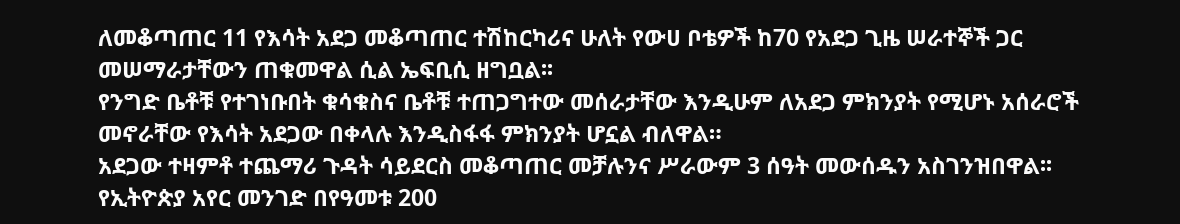ለመቆጣጠር 11 የእሳት አደጋ መቆጣጠር ተሽከርካሪና ሁለት የውሀ ቦቴዎች ከ70 የአደጋ ጊዜ ሠራተኞች ጋር መሠማራታቸውን ጠቁመዋል ሲል ኤፍቢሲ ዘግቧል፡፡
የንግድ ቤቶቹ የተገነቡበት ቁሳቁስና ቤቶቹ ተጠጋግተው መሰራታቸው እንዲሁም ለአደጋ ምክንያት የሚሆኑ አሰራሮች መኖራቸው የእሳት አደጋው በቀላሉ እንዲስፋፋ ምክንያት ሆኗል ብለዋል።
አደጋው ተዛምቶ ተጨማሪ ጉዳት ሳይደርስ መቆጣጠር መቻሉንና ሥራውም 3 ሰዓት መውሰዱን አስገንዝበዋል፡፡
የኢትዮጵያ አየር መንገድ በየዓመቱ 200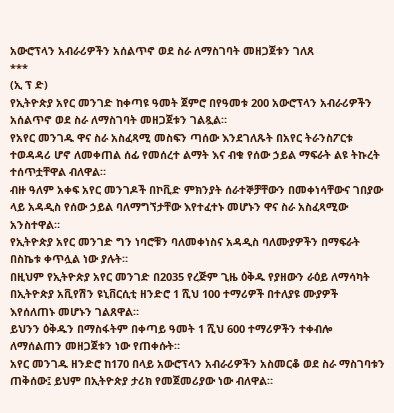አውሮፕላን አብራሪዎችን አሰልጥኖ ወደ ስራ ለማስገባት መዘጋጀቱን ገለጸ
***
(ኢ ፕ ድ)
የኢትዮጵያ አየር መንገድ ከቀጣዩ ዓመት ጀምሮ በየዓመቱ 200 አውሮፕላን አብራሪዎችን አሰልጥኖ ወደ ስራ ለማስገባት መዘጋጀቱን ገልጿል።
የአየር መንገዱ ዋና ስራ አስፈጻሚ መስፍን ጣሰው እንደገለጹት በአየር ትራንስፖርቱ ተወዳዳሪ ሆኖ ለመቀጠል ሰፊ የመሰረተ ልማት እና ብቁ የሰው ኃይል ማፍራት ልዩ ትኩረት ተሰጥቷቸዋል ብለዋል።
ብዙ ዓለም አቀፍ አየር መንገዶች በኮቪድ ምክንያት ሰራተኞቻቸውን በመቀነሳቸውና ገበያው ላይ አዳዲስ የሰው ኃይል ባለማግኘታቸው እየተፈተኑ መሆኑን ዋና ስራ አስፈጻሚው አንስተዋል።
የኢትዮጵያ አየር መንገድ ግን ነባሮቹን ባለመቀነስና አዳዲስ ባለሙያዎችን በማፍራት በስኬቱ ቀጥሏል ነው ያሉት።
በዚህም የኢትዮጵያ አየር መንገድ በ2035 የረጅም ጊዜ ዕቅዱ የያዘውን ራዕይ ለማሳካት በኢትዮጵያ አቪየሽን ዩኒቨርሲቲ ዘንድሮ 1 ሺህ 100 ተማሪዎች በተለያዩ ሙያዎች እየሰለጠኑ መሆኑን ገልጸዋል።
ይህንን ዕቅዱን በማስፋትም በቀጣይ ዓመት 1 ሺህ 600 ተማሪዎችን ተቀብሎ ለማሰልጠን መዘጋጀቱን ነው የጠቀሱት።
አየር መንገዱ ዘንድሮ ከ170 በላይ አውሮፕላን አብራሪዎችን አስመርቆ ወደ ስራ ማስገባቱን ጠቅሰው፤ ይህም በኢትዮጵያ ታሪክ የመጀመሪያው ነው ብለዋል።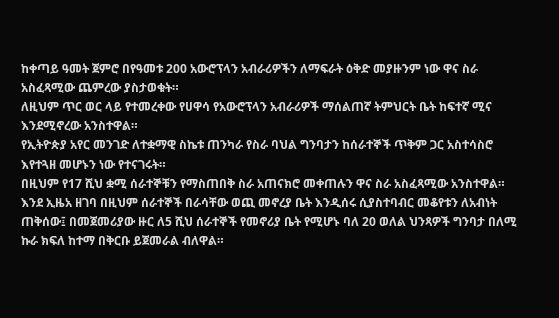ከቀጣይ ዓመት ጀምሮ በየዓመቱ 200 አውሮፕላን አብራሪዎችን ለማፍራት ዕቅድ መያዙንም ነው ዋና ስራ አስፈጻሚው ጨምረው ያስታወቁት።
ለዚህም ጥር ወር ላይ የተመረቀው የሀዋሳ የአውሮፕላን አብራሪዎች ማሰልጠኛ ትምህርት ቤት ከፍተኛ ሚና እንደሚኖረው አንስተዋል።
የኢትዮጵያ አየር መንገድ ለተቋማዊ ስኬቱ ጠንካራ የስራ ባህል ግንባታን ከሰራተኞች ጥቅም ጋር አስተሳስሮ እየተጓዘ መሆኑን ነው የተናገሩት።
በዚህም የ17 ሺህ ቋሚ ሰራተኞቹን የማስጠበቅ ስራ አጠናክሮ መቀጠሉን ዋና ስራ አስፈጻሚው አንስተዋል።
እንደ ኢዜአ ዘገባ በዚህም ሰራተኞች በራሳቸው ወጪ መኖረያ ቤት እንዲሰሩ ሲያስተባብር መቆየቱን ለአብነት ጠቅሰው፤ በመጀመሪያው ዙር ለ5 ሺህ ሰራተኞች የመኖሪያ ቤት የሚሆኑ ባለ 20 ወለል ህንጻዎች ግንባታ በለሚ ኩራ ክፍለ ከተማ በቅርቡ ይጀመራል ብለዋል።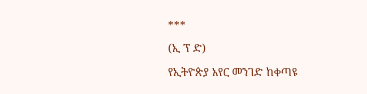***
(ኢ ፕ ድ)
የኢትዮጵያ አየር መንገድ ከቀጣዩ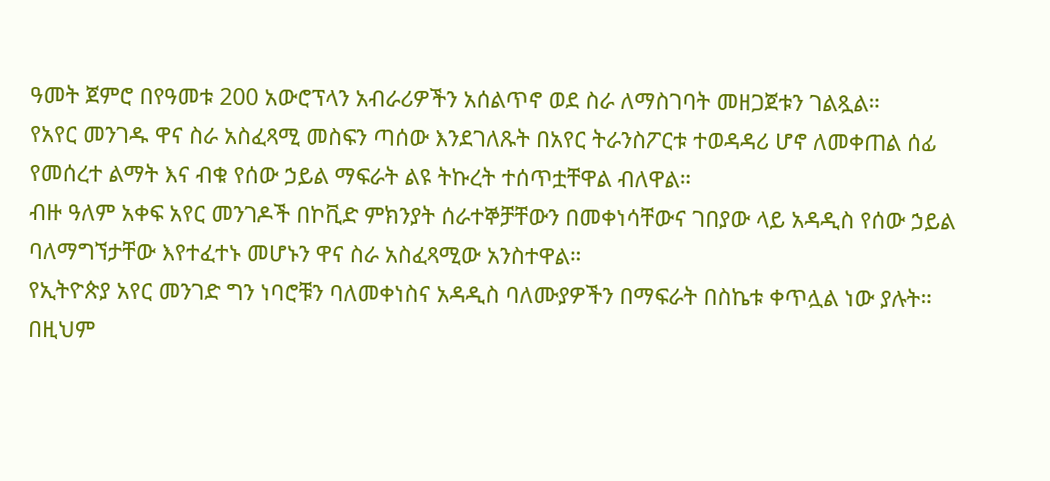ዓመት ጀምሮ በየዓመቱ 200 አውሮፕላን አብራሪዎችን አሰልጥኖ ወደ ስራ ለማስገባት መዘጋጀቱን ገልጿል።
የአየር መንገዱ ዋና ስራ አስፈጻሚ መስፍን ጣሰው እንደገለጹት በአየር ትራንስፖርቱ ተወዳዳሪ ሆኖ ለመቀጠል ሰፊ የመሰረተ ልማት እና ብቁ የሰው ኃይል ማፍራት ልዩ ትኩረት ተሰጥቷቸዋል ብለዋል።
ብዙ ዓለም አቀፍ አየር መንገዶች በኮቪድ ምክንያት ሰራተኞቻቸውን በመቀነሳቸውና ገበያው ላይ አዳዲስ የሰው ኃይል ባለማግኘታቸው እየተፈተኑ መሆኑን ዋና ስራ አስፈጻሚው አንስተዋል።
የኢትዮጵያ አየር መንገድ ግን ነባሮቹን ባለመቀነስና አዳዲስ ባለሙያዎችን በማፍራት በስኬቱ ቀጥሏል ነው ያሉት።
በዚህም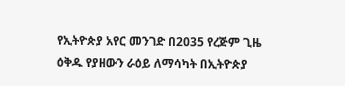የኢትዮጵያ አየር መንገድ በ2035 የረጅም ጊዜ ዕቅዱ የያዘውን ራዕይ ለማሳካት በኢትዮጵያ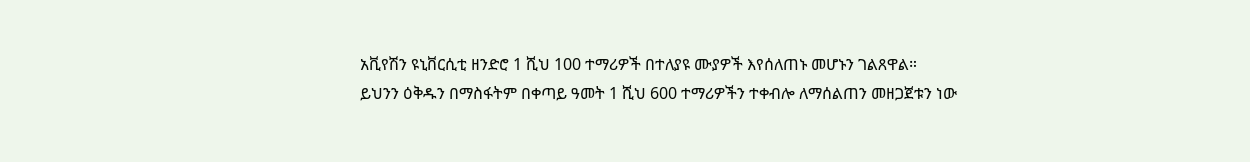አቪየሽን ዩኒቨርሲቲ ዘንድሮ 1 ሺህ 100 ተማሪዎች በተለያዩ ሙያዎች እየሰለጠኑ መሆኑን ገልጸዋል።
ይህንን ዕቅዱን በማስፋትም በቀጣይ ዓመት 1 ሺህ 600 ተማሪዎችን ተቀብሎ ለማሰልጠን መዘጋጀቱን ነው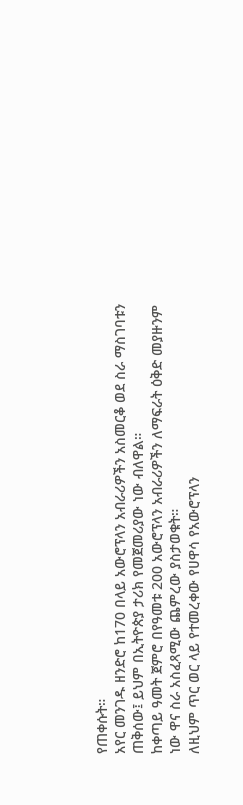የጠቀሱት።
አየር መንገዱ ዘንድሮ ከ170 በላይ አውሮፕላን አብራሪዎችን አስመርቆ ወደ ስራ ማስገባቱን ጠቅሰው፤ ይህም በኢትዮጵያ ታሪክ የመጀመሪያው ነው ብለዋል።
ከቀጣይ ዓመት ጀምሮ በየዓመቱ 200 አውሮፕላን አብራሪዎችን ለማፍራት ዕቅድ መያዙንም ነው ዋና ስራ አስፈጻሚው ጨምረው ያስታወቁት።
ለዚህም ጥር ወር ላይ የተመረቀው የሀዋሳ የአውሮፕላን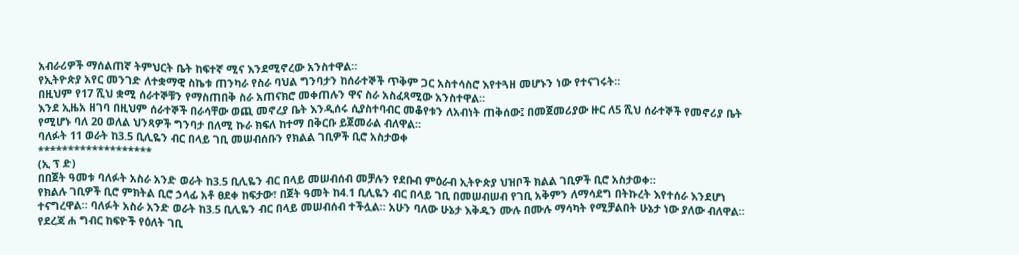አብራሪዎች ማሰልጠኛ ትምህርት ቤት ከፍተኛ ሚና እንደሚኖረው አንስተዋል።
የኢትዮጵያ አየር መንገድ ለተቋማዊ ስኬቱ ጠንካራ የስራ ባህል ግንባታን ከሰራተኞች ጥቅም ጋር አስተሳስሮ እየተጓዘ መሆኑን ነው የተናገሩት።
በዚህም የ17 ሺህ ቋሚ ሰራተኞቹን የማስጠበቅ ስራ አጠናክሮ መቀጠሉን ዋና ስራ አስፈጻሚው አንስተዋል።
እንደ ኢዜአ ዘገባ በዚህም ሰራተኞች በራሳቸው ወጪ መኖረያ ቤት እንዲሰሩ ሲያስተባብር መቆየቱን ለአብነት ጠቅሰው፤ በመጀመሪያው ዙር ለ5 ሺህ ሰራተኞች የመኖሪያ ቤት የሚሆኑ ባለ 20 ወለል ህንጻዎች ግንባታ በለሚ ኩራ ክፍለ ከተማ በቅርቡ ይጀመራል ብለዋል።
ባለፉት 11 ወራት ከ3.5 ቢሊዬን ብር በላይ ገቢ መሠብሰቡን የክልል ገቢዎች ቢሮ አስታወቀ
*******************
(ኢ ፕ ድ)
በበጀት ዓመቱ ባለፉት አስራ አንድ ወራት ከ3.5 ቢሊዬን ብር በላይ መሠብሰብ መቻሉን የደቡብ ምዕራብ ኢትዮጵያ ህዝቦች ክልል ገቢዎች ቢሮ አስታወቀ።
የክልሉ ገቢዎች ቢሮ ምክትል ቢሮ ኃላፊ አቶ ፀደቀ ከፍታው፣ በጀት ዓመት ከ4.1 ቢሊዬን ብር በላይ ገቢ በመሠብሠብ የገቢ አቅምን ለማሳደግ በትኩረት እየተሰራ እንደሆነ ተናግረዋል። ባለፉት አስራ አንድ ወራት ከ3.5 ቢሊዬን ብር በላይ መሠብሰብ ተችሏል። አሁን ባለው ሁኔታ እቅዱን ሙሉ በሙሉ ማሳካት የሚቻልበት ሁኔታ ነው ያለው ብለዋል።
የደረጃ ሐ ግብር ከፍዮች የዕለት ገቢ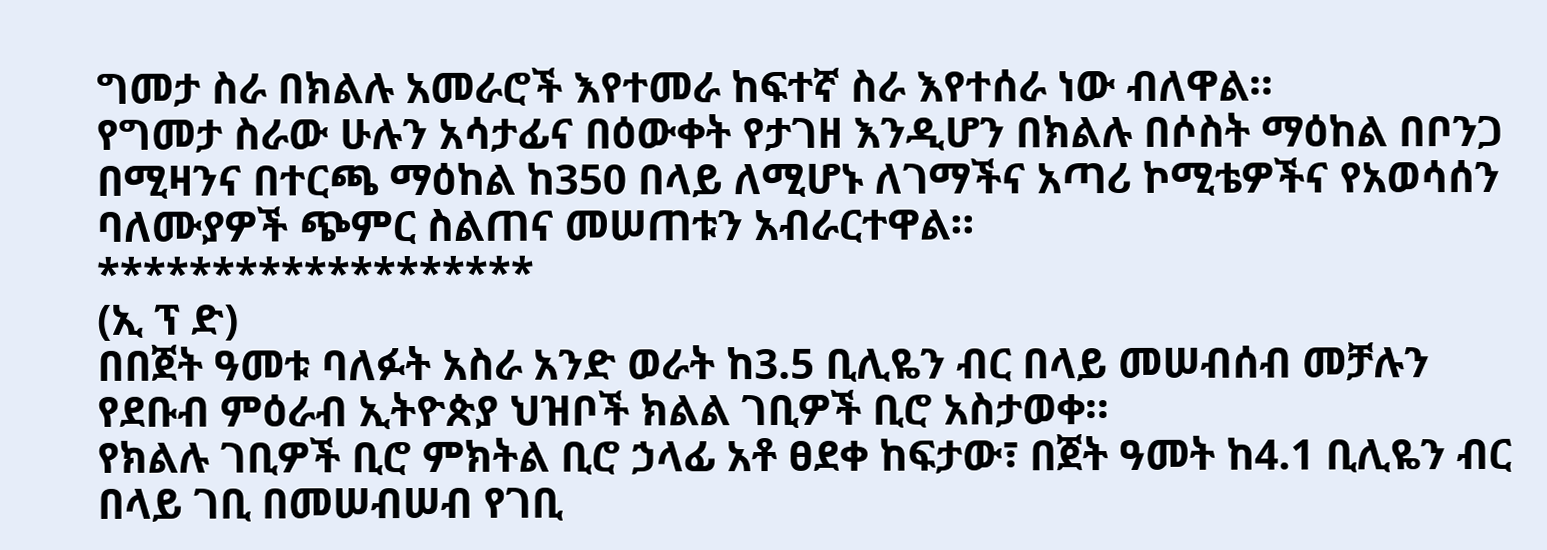ግመታ ስራ በክልሉ አመራሮች እየተመራ ከፍተኛ ስራ እየተሰራ ነው ብለዋል።
የግመታ ስራው ሁሉን አሳታፊና በዕውቀት የታገዘ እንዲሆን በክልሉ በሶስት ማዕከል በቦንጋ በሚዛንና በተርጫ ማዕከል ከ350 በላይ ለሚሆኑ ለገማችና አጣሪ ኮሚቴዎችና የአወሳሰን ባለሙያዎች ጭምር ስልጠና መሠጠቱን አብራርተዋል።
*******************
(ኢ ፕ ድ)
በበጀት ዓመቱ ባለፉት አስራ አንድ ወራት ከ3.5 ቢሊዬን ብር በላይ መሠብሰብ መቻሉን የደቡብ ምዕራብ ኢትዮጵያ ህዝቦች ክልል ገቢዎች ቢሮ አስታወቀ።
የክልሉ ገቢዎች ቢሮ ምክትል ቢሮ ኃላፊ አቶ ፀደቀ ከፍታው፣ በጀት ዓመት ከ4.1 ቢሊዬን ብር በላይ ገቢ በመሠብሠብ የገቢ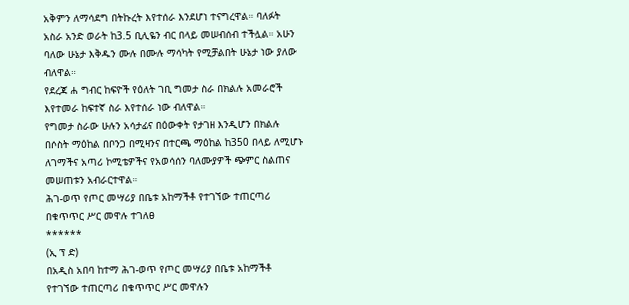አቅምን ለማሳደግ በትኩረት እየተሰራ እንደሆነ ተናግረዋል። ባለፉት አስራ አንድ ወራት ከ3.5 ቢሊዬን ብር በላይ መሠብሰብ ተችሏል። አሁን ባለው ሁኔታ እቅዱን ሙሉ በሙሉ ማሳካት የሚቻልበት ሁኔታ ነው ያለው ብለዋል።
የደረጃ ሐ ግብር ከፍዮች የዕለት ገቢ ግመታ ስራ በክልሉ አመራሮች እየተመራ ከፍተኛ ስራ እየተሰራ ነው ብለዋል።
የግመታ ስራው ሁሉን አሳታፊና በዕውቀት የታገዘ እንዲሆን በክልሉ በሶስት ማዕከል በቦንጋ በሚዛንና በተርጫ ማዕከል ከ350 በላይ ለሚሆኑ ለገማችና አጣሪ ኮሚቴዎችና የአወሳሰን ባለሙያዎች ጭምር ስልጠና መሠጠቱን አብራርተዋል።
ሕገ-ወጥ የጦር መሣሪያ በቤቱ አከማችቶ የተገኘው ተጠርጣሪ በቁጥጥር ሥር መዋሉ ተገለፀ
******
(ኢ ፕ ድ)
በአዲስ አበባ ከተማ ሕገ-ወጥ የጦር መሣሪያ በቤቱ አከማችቶ የተገኘው ተጠርጣሪ በቁጥጥር ሥር መዋሉን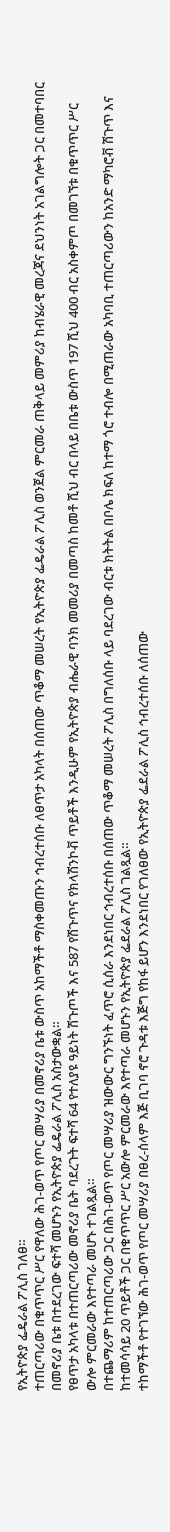የኢትዮጵያ ፌዴራል ፖሊስ ገለፀ።
ተጠርጣሪው በቁጥጥር ሥር የዋለው ሕገ-ወጥ የጦር መሣሪያ በመኖሪያ ቤቱ ውስጥ አከማችቶ ማስቀመጡን ኅብረተሰቡ ለፀጥታ አካላት በሰጠው ጥቆማ መሠረት የኢትዮጵያ ፌዴራል ፖሊስ ወንጀል ምርመራ ጠቅላይ መምሪያ ከብሄራዊ መረጃና ደህንነት አገልግሎት ጋር በመተባበር በመኖሪያ ቤቱ በተደረገው ፍተሻ መሆኑን የኢትዮጵያ ፌዴራል ፖሊስ አስታውቋል።
የፀጥታ አካላቱ በተጠርጣሪው መኖሪያ ቤት ባደረጉት ፍተሻ 64 የተለያዩ ዓይነት ሽጉጦች እና 587 የሽጉጥና የክላሽንኮቭ ጥይቶች እንዲሁም የኢትዮጵያ ብሔራዊ ባንክ መመሪያ በመጣስ ከመቶ ሺህ ብር በላይ በቤቱ ውስጥ 197 ሺህ 400 ብር አስቀምጦ በመገኘቱ በቁጥጥር ሥር ውሎ ምርመራው እየተጣራ መሆኑ ተገልጿል።
በተጨማሪም ከተጠርጣሪው ጋር በሕገ-ወጥ የጦር መሣሪያ ዝውውር ግንኙነት ፈጥሮ ሲሰራ እንደነበር ኅብረተሰቡ በሰጠው ጥቆማ መሠረት ፖሊስ በግለሰቡ ላይ ባደረገው ብርቱ ክትትል በቦሌ ክፍለ ከተማ ጎሮ ተብሎ በሚጠራው አካባቢ ተጠርጣሪውን ከአንድ ማካሮቭ ሽጉጥ እና ከተመሳሳይ 20 ጥይቶች ጋር በቁጥጥር ሥር አውሎ ምርመራው እየተጣራ መሆኑን የኢትዮጵያ ፌደራል ፖሊስ ገልጿል።
ተከማችቶ የተገኘው ሕገ-ወጥ የጦር መሣሪያ በፀረ-ሰላም እጅ ቢገባ ኖሮ ጉዳቱ እጅግ የከፋ ይሆን እንደነበር የገለፀው የኢትዮጵያ ፌደራል ፖሊስ ኅብረተሰቡ ለሰጠው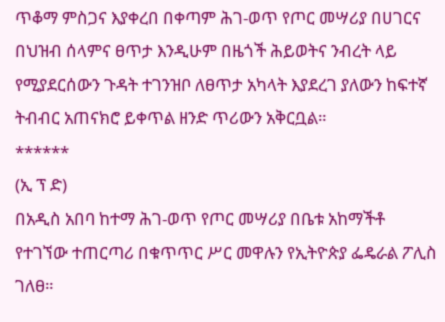ጥቆማ ምስጋና እያቀረበ በቀጣም ሕገ-ወጥ የጦር መሣሪያ በሀገርና በህዝብ ሰላምና ፀጥታ እንዲሁም በዜጎች ሕይወትና ንብረት ላይ የሚያደርሰውን ጉዳት ተገንዝቦ ለፀጥታ አካላት እያደረገ ያለውን ከፍተኛ ትብብር አጠናክሮ ይቀጥል ዘንድ ጥሪውን አቅርቧል።
******
(ኢ ፕ ድ)
በአዲስ አበባ ከተማ ሕገ-ወጥ የጦር መሣሪያ በቤቱ አከማችቶ የተገኘው ተጠርጣሪ በቁጥጥር ሥር መዋሉን የኢትዮጵያ ፌዴራል ፖሊስ ገለፀ።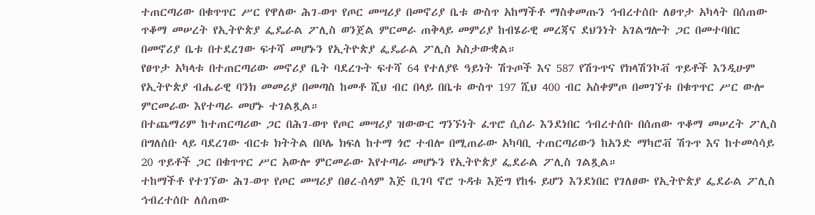ተጠርጣሪው በቁጥጥር ሥር የዋለው ሕገ-ወጥ የጦር መሣሪያ በመኖሪያ ቤቱ ውስጥ አከማችቶ ማስቀመጡን ኅብረተሰቡ ለፀጥታ አካላት በሰጠው ጥቆማ መሠረት የኢትዮጵያ ፌዴራል ፖሊስ ወንጀል ምርመራ ጠቅላይ መምሪያ ከብሄራዊ መረጃና ደህንነት አገልግሎት ጋር በመተባበር በመኖሪያ ቤቱ በተደረገው ፍተሻ መሆኑን የኢትዮጵያ ፌዴራል ፖሊስ አስታውቋል።
የፀጥታ አካላቱ በተጠርጣሪው መኖሪያ ቤት ባደረጉት ፍተሻ 64 የተለያዩ ዓይነት ሽጉጦች እና 587 የሽጉጥና የክላሽንኮቭ ጥይቶች እንዲሁም የኢትዮጵያ ብሔራዊ ባንክ መመሪያ በመጣስ ከመቶ ሺህ ብር በላይ በቤቱ ውስጥ 197 ሺህ 400 ብር አስቀምጦ በመገኘቱ በቁጥጥር ሥር ውሎ ምርመራው እየተጣራ መሆኑ ተገልጿል።
በተጨማሪም ከተጠርጣሪው ጋር በሕገ-ወጥ የጦር መሣሪያ ዝውውር ግንኙነት ፈጥሮ ሲሰራ እንደነበር ኅብረተሰቡ በሰጠው ጥቆማ መሠረት ፖሊስ በግለሰቡ ላይ ባደረገው ብርቱ ክትትል በቦሌ ክፍለ ከተማ ጎሮ ተብሎ በሚጠራው አካባቢ ተጠርጣሪውን ከአንድ ማካሮቭ ሽጉጥ እና ከተመሳሳይ 20 ጥይቶች ጋር በቁጥጥር ሥር አውሎ ምርመራው እየተጣራ መሆኑን የኢትዮጵያ ፌደራል ፖሊስ ገልጿል።
ተከማችቶ የተገኘው ሕገ-ወጥ የጦር መሣሪያ በፀረ-ሰላም እጅ ቢገባ ኖሮ ጉዳቱ እጅግ የከፋ ይሆን እንደነበር የገለፀው የኢትዮጵያ ፌደራል ፖሊስ ኅብረተሰቡ ለሰጠው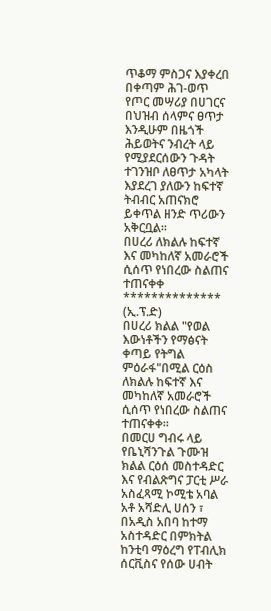ጥቆማ ምስጋና እያቀረበ በቀጣም ሕገ-ወጥ የጦር መሣሪያ በሀገርና በህዝብ ሰላምና ፀጥታ እንዲሁም በዜጎች ሕይወትና ንብረት ላይ የሚያደርሰውን ጉዳት ተገንዝቦ ለፀጥታ አካላት እያደረገ ያለውን ከፍተኛ ትብብር አጠናክሮ ይቀጥል ዘንድ ጥሪውን አቅርቧል።
በሀረሪ ለክልሉ ከፍተኛ እና መካከለኛ አመራሮች ሲሰጥ የነበረው ስልጠና ተጠናቀቀ
**************
(ኢ.ፕ.ድ)
በሀረሪ ክልል "የወል እውነቶችን የማፅናት ቀጣይ የትግል ምዕራፋ"በሚል ርዕስ ለክልሉ ከፍተኛ እና መካከለኛ አመራሮች ሲሰጥ የነበረው ስልጠና ተጠናቀቀ።
በመርሀ ግብሩ ላይ የቤኒሻንጉል ጉሙዝ ክልል ርዕሰ መስተዳድር እና የብልጽግና ፓርቲ ሥራ አስፈጻሚ ኮሚቴ አባል አቶ አሻድሊ ሀሰን ፣ በአዲስ አበባ ከተማ አስተዳድር በምክትል ከንቲባ ማዕረግ የፐብሊክ ሰርቪስና የሰው ሀብት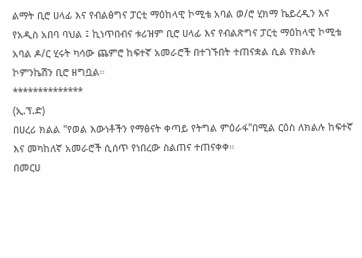ልማት ቢሮ ሀላፊ እና የብልፅግና ፓርቲ ማዕከላዊ ኮሚቴ አባል ወ/ሮ ሂክማ ኬይረዲን እና የአዲስ አበባ ባህል ፤ ኪነጥበብና ቱሪዝም ቢሮ ሀላፊ እና የብልጽግና ፓርቲ ማዕከላዊ ኮሚቴ አባል ዶ/ር ሂሩት ካሳው ጨምሮ ከፍተኛ አመራሮች በተገኙበት ተጠናቋል ሲል የክልሉ ኮምንኬሽን ቢሮ ዘግቧል።
**************
(ኢ.ፕ.ድ)
በሀረሪ ክልል "የወል እውነቶችን የማፅናት ቀጣይ የትግል ምዕራፋ"በሚል ርዕስ ለክልሉ ከፍተኛ እና መካከለኛ አመራሮች ሲሰጥ የነበረው ስልጠና ተጠናቀቀ።
በመርሀ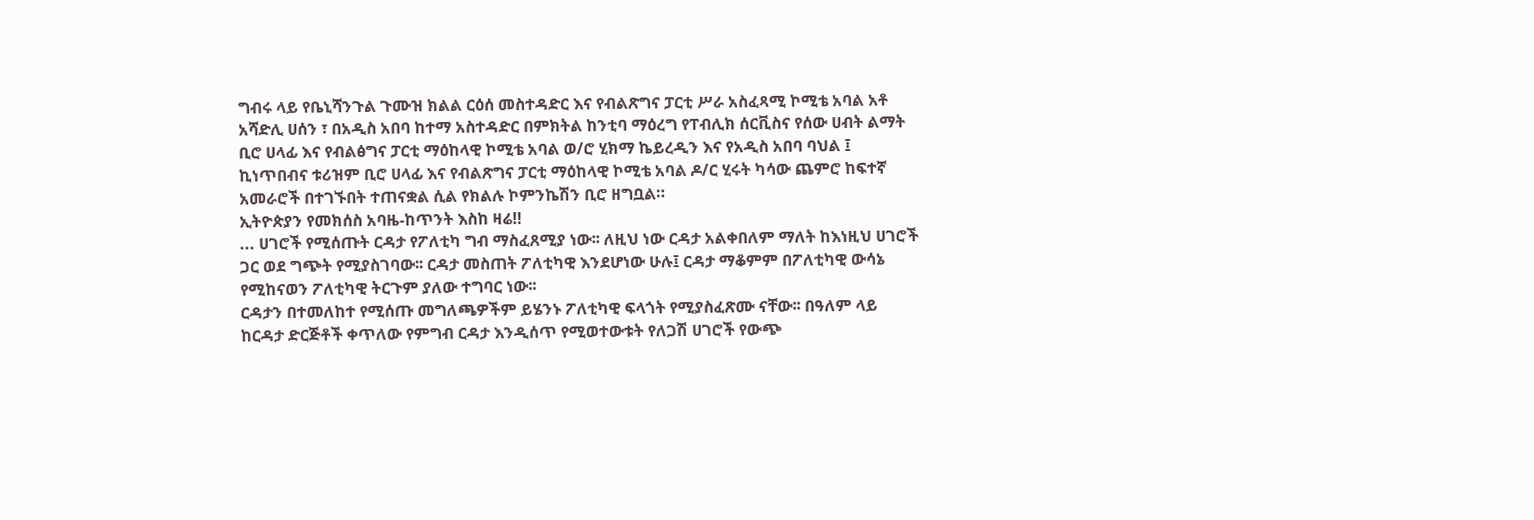ግብሩ ላይ የቤኒሻንጉል ጉሙዝ ክልል ርዕሰ መስተዳድር እና የብልጽግና ፓርቲ ሥራ አስፈጻሚ ኮሚቴ አባል አቶ አሻድሊ ሀሰን ፣ በአዲስ አበባ ከተማ አስተዳድር በምክትል ከንቲባ ማዕረግ የፐብሊክ ሰርቪስና የሰው ሀብት ልማት ቢሮ ሀላፊ እና የብልፅግና ፓርቲ ማዕከላዊ ኮሚቴ አባል ወ/ሮ ሂክማ ኬይረዲን እና የአዲስ አበባ ባህል ፤ ኪነጥበብና ቱሪዝም ቢሮ ሀላፊ እና የብልጽግና ፓርቲ ማዕከላዊ ኮሚቴ አባል ዶ/ር ሂሩት ካሳው ጨምሮ ከፍተኛ አመራሮች በተገኙበት ተጠናቋል ሲል የክልሉ ኮምንኬሽን ቢሮ ዘግቧል።
ኢትዮጵያን የመክሰስ አባዜ-ከጥንት እስከ ዛሬ‼
... ሀገሮች የሚሰጡት ርዳታ የፖለቲካ ግብ ማስፈጸሚያ ነው፡፡ ለዚህ ነው ርዳታ አልቀበለም ማለት ከእነዚህ ሀገሮች ጋር ወደ ግጭት የሚያስገባው፡፡ ርዳታ መስጠት ፖለቲካዊ እንደሆነው ሁሉ፤ ርዳታ ማቆምም በፖለቲካዊ ውሳኔ የሚከናወን ፖለቲካዊ ትርጉም ያለው ተግባር ነው፡፡
ርዳታን በተመለከተ የሚሰጡ መግለጫዎችም ይሄንኑ ፖለቲካዊ ፍላጎት የሚያስፈጽሙ ናቸው፡፡ በዓለም ላይ ከርዳታ ድርጅቶች ቀጥለው የምግብ ርዳታ እንዲሰጥ የሚወተውቱት የለጋሽ ሀገሮች የውጭ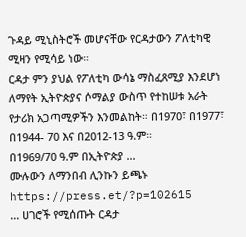ጉዳይ ሚኒስትሮች መሆናቸው የርዳታውን ፖለቲካዊ ሚዛን የሚሳይ ነው።
ርዳታ ምን ያህል የፖለቲካ ውሳኔ ማስፈጸሚያ እንደሆነ ለማየት ኢትዮጵያና ሶማልያ ውስጥ የተከሠቱ አራት የታሪክ አጋጣሚዎችን እንመልከት። በ1970፣ በ1977፣ በ1944- 70 እና በ2012-13 ዓ.ም።
በ1969/70 ዓ.ም በኢትዮጵያ ...
ሙሉውን ለማንበብ ሊንኩን ይጫኑ
https://press.et/?p=102615
... ሀገሮች የሚሰጡት ርዳታ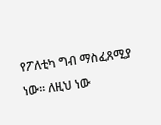የፖለቲካ ግብ ማስፈጸሚያ ነው፡፡ ለዚህ ነው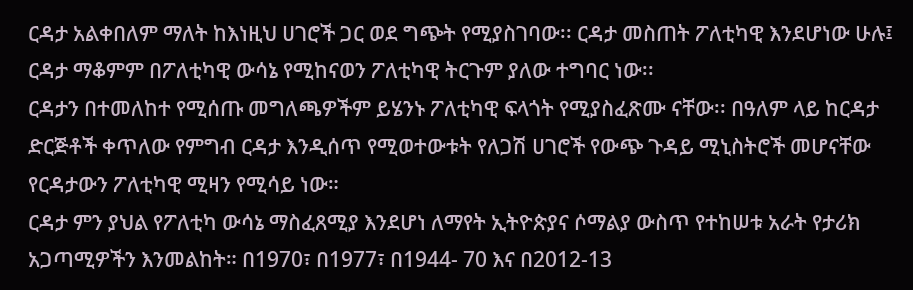ርዳታ አልቀበለም ማለት ከእነዚህ ሀገሮች ጋር ወደ ግጭት የሚያስገባው፡፡ ርዳታ መስጠት ፖለቲካዊ እንደሆነው ሁሉ፤ ርዳታ ማቆምም በፖለቲካዊ ውሳኔ የሚከናወን ፖለቲካዊ ትርጉም ያለው ተግባር ነው፡፡
ርዳታን በተመለከተ የሚሰጡ መግለጫዎችም ይሄንኑ ፖለቲካዊ ፍላጎት የሚያስፈጽሙ ናቸው፡፡ በዓለም ላይ ከርዳታ ድርጅቶች ቀጥለው የምግብ ርዳታ እንዲሰጥ የሚወተውቱት የለጋሽ ሀገሮች የውጭ ጉዳይ ሚኒስትሮች መሆናቸው የርዳታውን ፖለቲካዊ ሚዛን የሚሳይ ነው።
ርዳታ ምን ያህል የፖለቲካ ውሳኔ ማስፈጸሚያ እንደሆነ ለማየት ኢትዮጵያና ሶማልያ ውስጥ የተከሠቱ አራት የታሪክ አጋጣሚዎችን እንመልከት። በ1970፣ በ1977፣ በ1944- 70 እና በ2012-13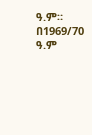ዓ.ም።
በ1969/70 ዓ.ም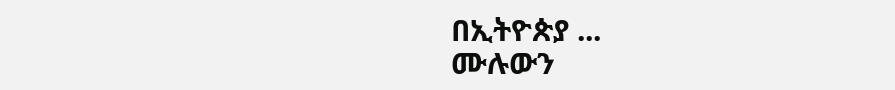በኢትዮጵያ ...
ሙሉውን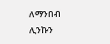ለማንበብ ሊንኩን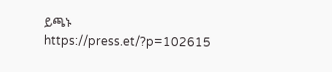ይጫኑ
https://press.et/?p=102615